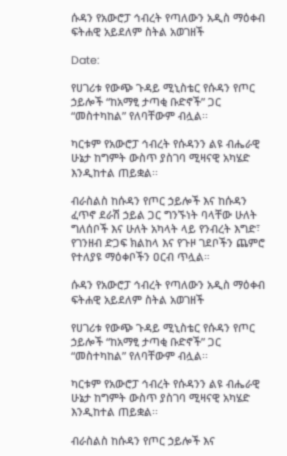ሱዳን የአውሮፓ ኅብረት የጣለውን አዲስ ማዕቀብ ፍትሐዊ አይደለም ስትል አወገዘች

Date:

የሀገሪቱ የውጭ ጉዳይ ሚኒስቴር የሱዳን የጦር ኃይሎች “ከአማፂ ታጣቂ ቡድኖች” ጋር “መስተካከል” የለባቸውም ብሏል፡፡

ካርቱም የአውሮፓ ኅብረት የሱዳንን ልዩ ብሔራዊ ሁኔታ ከግምት ውስጥ ያስገባ ሚዛናዊ አካሄድ እንዲከተል ጠይቋል፡፡

ብራስልስ ከሱዳን የጦር ኃይሎች እና ከሱዳን ፈጥኖ ደራሽ ኃይል ጋር ግንኙነት ባላቸው ሁለት ግለሰቦች እና ሁለት አካላት ላይ የንብረት እግድ፣ የገንዘብ ድጋፍ ክልከላ እና የጉዞ ገደቦችን ጨምሮ የተለያዩ ማዕቀቦችን ዐርብ ጥሏል።

ሱዳን የአውሮፓ ኅብረት የጣለውን አዲስ ማዕቀብ ፍትሐዊ አይደለም ስትል አወገዘች

የሀገሪቱ የውጭ ጉዳይ ሚኒስቴር የሱዳን የጦር ኃይሎች “ከአማፂ ታጣቂ ቡድኖች” ጋር “መስተካከል” የለባቸውም ብሏል፡፡

ካርቱም የአውሮፓ ኅብረት የሱዳንን ልዩ ብሔራዊ ሁኔታ ከግምት ውስጥ ያስገባ ሚዛናዊ አካሄድ እንዲከተል ጠይቋል፡፡

ብራስልስ ከሱዳን የጦር ኃይሎች እና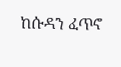ከሱዳን ፈጥኖ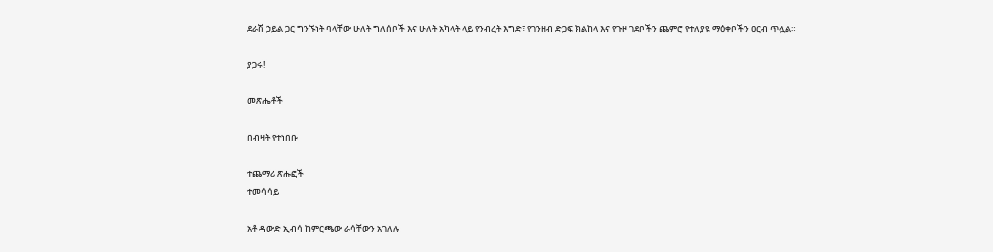ደራሽ ኃይል ጋር ግንኙነት ባላቸው ሁለት ግለሰቦች እና ሁለት አካላት ላይ የንብረት እግድ፣ የገንዘብ ድጋፍ ክልከላ እና የጉዞ ገደቦችን ጨምሮ የተለያዩ ማዕቀቦችን ዐርብ ጥሏል።

ያጋሩ!

መጽሔቶች

በብዛት የተነበቡ

ተጨማሪ ጽሑፎች
ተመሳሳይ

አቶ ዳውድ ኢብሳ ከምርጫው ራሳቸውን አገለሉ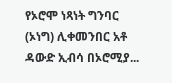የኦሮሞ ነጻነት ግንባር (ኦነግ) ሊቀመንበር አቶ ዳውድ ኢብሳ በኦሮሚያ...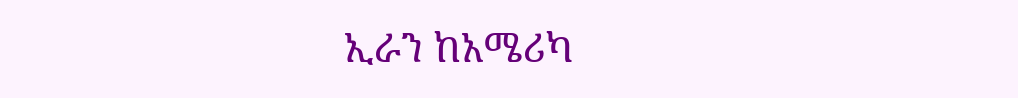ኢራን ከአሜሪካ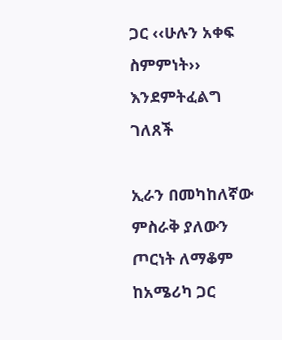ጋር ‹‹ሁሉን አቀፍ ስምምነት›› እንደምትፈልግ ገለጸች

ኢራን በመካከለኛው ምስራቅ ያለውን ጦርነት ለማቆም ከአሜሪካ ጋር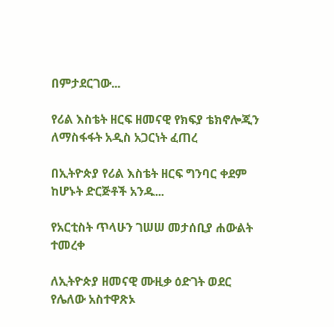በምታደርገው...

የሪል እስቴት ዘርፍ ዘመናዊ የክፍያ ቴክኖሎጂን ለማስፋፋት አዲስ አጋርነት ፈጠረ

በኢትዮጵያ የሪል እስቴት ዘርፍ ግንባር ቀደም ከሆኑት ድርጅቶች አንዱ...

የአርቲስት ጥላሁን ገሠሠ መታሰቢያ ሐውልት ተመረቀ

ለኢትዮጵያ ዘመናዊ ሙዚቃ ዕድገት ወደር የሌለው አስተዋጽኦ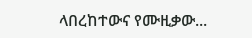ላበረከተውና የሙዚቃው...